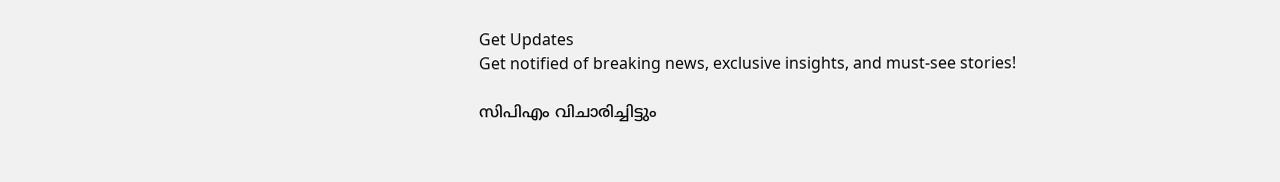Get Updates
Get notified of breaking news, exclusive insights, and must-see stories!

സിപിഎം വിചാരിച്ചിട്ടും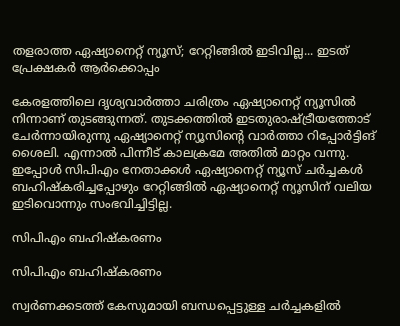തളരാത്ത ഏഷ്യാനെറ്റ് ന്യൂസ്; റേറ്റിങ്ങിൽ ഇടിവില്ല... ഇടത് പ്രേക്ഷകർ ആർക്കൊപ്പം

കേരളത്തിലെ ദൃശ്യവാര്‍ത്താ ചരിത്രം ഏഷ്യാനെറ്റ് ന്യൂസില്‍ നിന്നാണ് തുടങ്ങുന്നത്. തുടക്കത്തില്‍ ഇടതുരാഷ്ട്രീയത്തോട് ചേര്‍ന്നായിരുന്നു ഏഷ്യാനെറ്റ് ന്യൂസിന്റെ വാര്‍ത്താ റിപ്പോര്‍ട്ടിങ് ശൈലി. എന്നാല്‍ പിന്നീട് കാലക്രമേ അതില്‍ മാറ്റം വന്നു. ഇപ്പോള്‍ സിപിഎം നേതാക്കള്‍ ഏഷ്യാനെറ്റ് ന്യൂസ് ചര്‍ച്ചകള്‍ ബഹിഷ്‌കരിച്ചപ്പോഴും റേറ്റിങ്ങില്‍ ഏഷ്യാനെറ്റ് ന്യൂസിന് വലിയ ഇടിവൊന്നും സംഭവിച്ചിട്ടില്ല.

സിപിഎം ബഹിഷ്‌കരണം

സിപിഎം ബഹിഷ്‌കരണം

സ്വര്‍ണക്കടത്ത് കേസുമായി ബന്ധപ്പെട്ടുള്ള ചര്‍ച്ചകളില്‍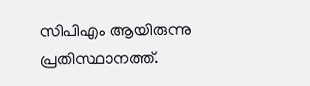സിപിഎം ആയിരുന്നു പ്രതിസ്ഥാനത്ത്.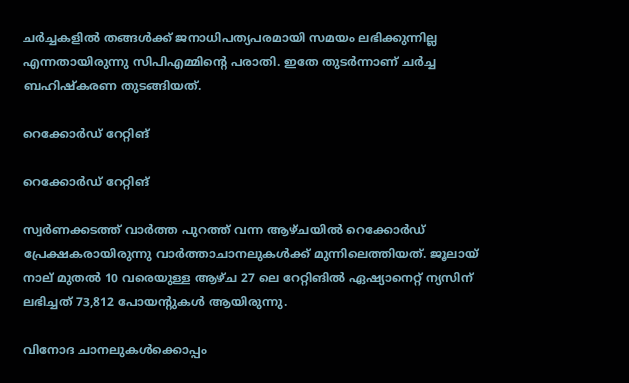ചര്‍ച്ചകളില്‍ തങ്ങള്‍ക്ക് ജനാധിപത്യപരമായി സമയം ലഭിക്കുന്നില്ല എന്നതായിരുന്നു സിപിഎമ്മിന്റെ പരാതി. ഇതേ തുടര്‍ന്നാണ് ചര്‍ച്ച ബഹിഷ്‌കരണ തുടങ്ങിയത്.

റെക്കോര്‍ഡ് റേറ്റിങ്

റെക്കോര്‍ഡ് റേറ്റിങ്

സ്വര്‍ണക്കടത്ത് വാര്‍ത്ത പുറത്ത് വന്ന ആഴ്ചയില്‍ റെക്കോര്‍ഡ് പ്രേക്ഷകരായിരുന്നു വാര്‍ത്താചാനലുകള്‍ക്ക് മുന്നിലെത്തിയത്. ജൂലായ് നാല് മുതല്‍ 10 വരെയുള്ള ആഴ്ച 27 ലെ റേറ്റിങില്‍ ഏഷ്യാനെറ്റ് ന്യസിന് ലഭിച്ചത് 73,812 പോയന്റുകള്‍ ആയിരുന്നു.

വിനോദ ചാനലുകള്‍ക്കൊപ്പം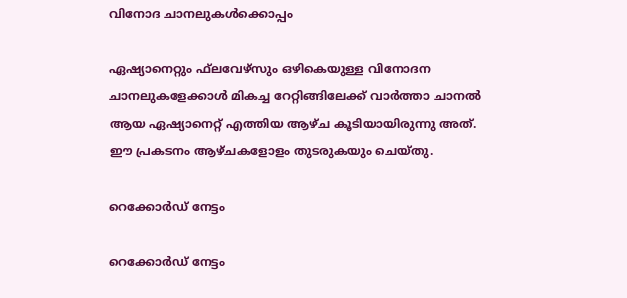വിനോദ ചാനലുകള്‍ക്കൊപ്പം

ഏഷ്യാനെറ്റും ഫ്‌ലവേഴ്‌സും ഒഴികെയുള്ള വിനോദന ചാനലുകളേക്കാള്‍ മികച്ച റേറ്റിങ്ങിലേക്ക് വാര്‍ത്താ ചാനല്‍ ആയ ഏഷ്യാനെറ്റ് എത്തിയ ആഴ്ച കൂടിയായിരുന്നു അത്. ഈ പ്രകടനം ആഴ്ചകളോളം തുടരുകയും ചെയ്തു.

റെക്കോര്‍ഡ് നേട്ടം

റെക്കോര്‍ഡ് നേട്ടം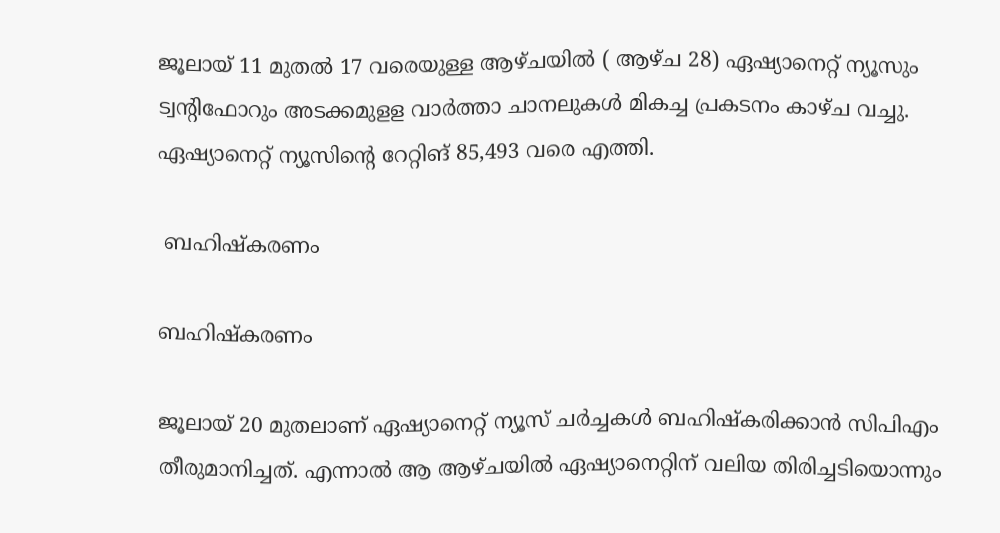ജൂലായ് 11 മുതല്‍ 17 വരെയുള്ള ആഴ്ചയില്‍ ( ആഴ്ച 28) ഏഷ്യാനെറ്റ് ന്യൂസും ട്വന്റിഫോറും അടക്കമുളള വാര്‍ത്താ ചാനലുകള്‍ മികച്ച പ്രകടനം കാഴ്ച വച്ചു. ഏഷ്യാനെറ്റ് ന്യൂസിന്റെ റേറ്റിങ് 85,493 വരെ എത്തി.

 ബഹിഷ്‌കരണം

ബഹിഷ്‌കരണം

ജൂലായ് 20 മുതലാണ് ഏഷ്യാനെറ്റ് ന്യൂസ് ചര്‍ച്ചകള്‍ ബഹിഷ്‌കരിക്കാന്‍ സിപിഎം തീരുമാനിച്ചത്. എന്നാല്‍ ആ ആഴ്ചയില്‍ ഏഷ്യാനെറ്റിന് വലിയ തിരിച്ചടിയൊന്നും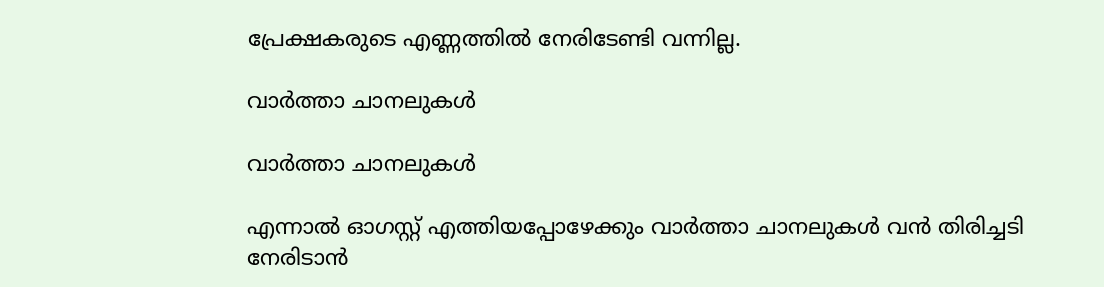പ്രേക്ഷകരുടെ എണ്ണത്തില്‍ നേരിടേണ്ടി വന്നില്ല.

വാര്‍ത്താ ചാനലുകള്‍

വാര്‍ത്താ ചാനലുകള്‍

എന്നാല്‍ ഓഗസ്റ്റ് എത്തിയപ്പോഴേക്കും വാര്‍ത്താ ചാനലുകള്‍ വന്‍ തിരിച്ചടി നേരിടാന്‍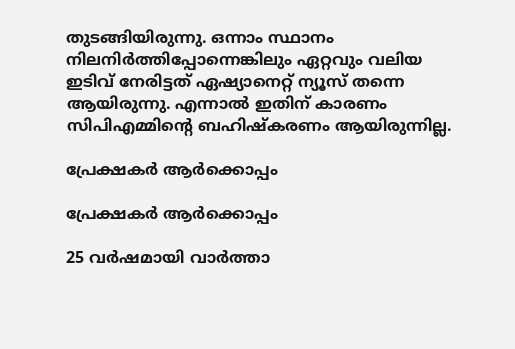തുടങ്ങിയിരുന്നു. ഒന്നാം സ്ഥാനം നിലനിര്‍ത്തിപ്പോന്നെങ്കിലും ഏറ്റവും വലിയ ഇടിവ് നേരിട്ടത് ഏഷ്യാനെറ്റ് ന്യൂസ് തന്നെ ആയിരുന്നു. എന്നാല്‍ ഇതിന് കാരണം സിപിഎമ്മിന്റെ ബഹിഷ്‌കരണം ആയിരുന്നില്ല.

പ്രേക്ഷകര്‍ ആര്‍ക്കൊപ്പം

പ്രേക്ഷകര്‍ ആര്‍ക്കൊപ്പം

25 വര്‍ഷമായി വാര്‍ത്താ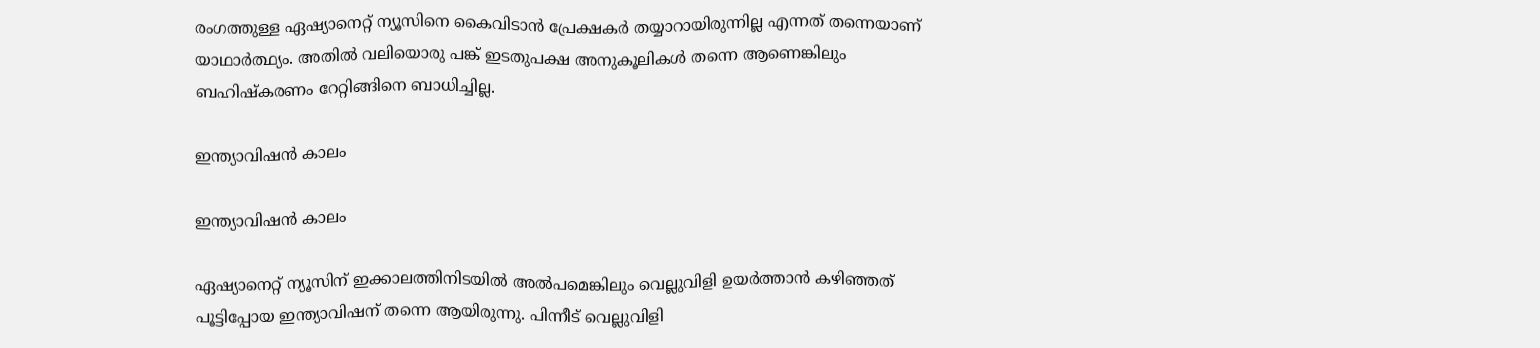രംഗത്തുള്ള ഏഷ്യാനെറ്റ് ന്യൂസിനെ കൈവിടാന്‍ പ്രേക്ഷകര്‍ തയ്യാറായിരുന്നില്ല എന്നത് തന്നെയാണ് യാഥാര്‍ത്ഥ്യം. അതില്‍ വലിയൊരു പങ്ക് ഇടതുപക്ഷ അനുകൂലികള്‍ തന്നെ ആണെങ്കിലും ബഹിഷ്‌കരണം റേറ്റിങ്ങിനെ ബാധിച്ചില്ല.

ഇന്ത്യാവിഷന്‍ കാലം

ഇന്ത്യാവിഷന്‍ കാലം

ഏഷ്യാനെറ്റ് ന്യൂസിന് ഇക്കാലത്തിനിടയില്‍ അല്‍പമെങ്കിലും വെല്ലുവിളി ഉയര്‍ത്താന്‍ കഴിഞ്ഞത് പൂട്ടിപ്പോയ ഇന്ത്യാവിഷന് തന്നെ ആയിരുന്നു. പിന്നീട് വെല്ലുവിളി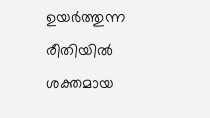ഉയര്‍ത്തുന്ന രീതിയില്‍ ശക്തമായ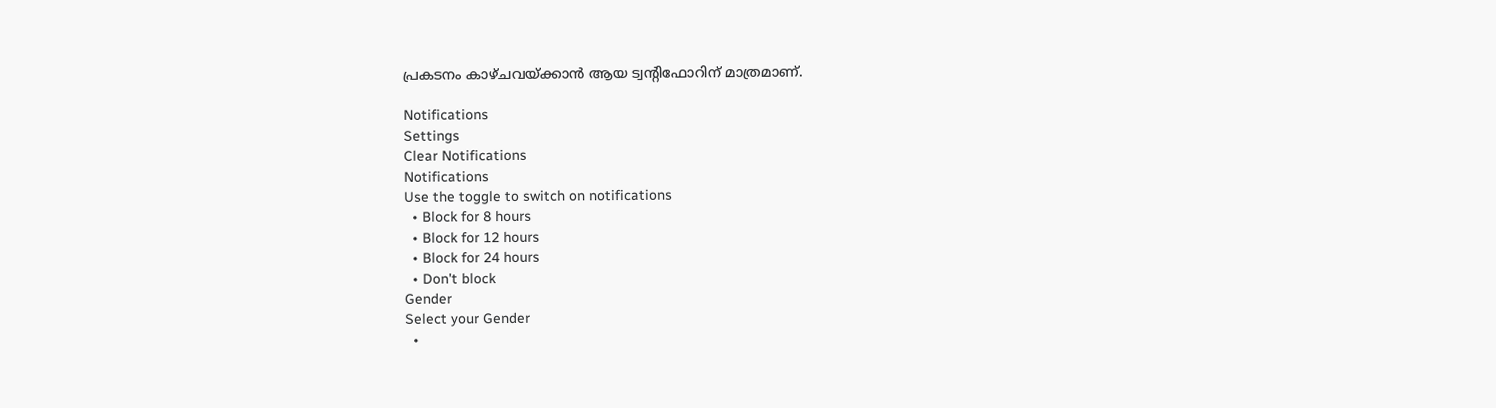പ്രകടനം കാഴ്ചവയ്ക്കാന്‍ ആയ ട്വന്റിഫോറിന് മാത്രമാണ്.

Notifications
Settings
Clear Notifications
Notifications
Use the toggle to switch on notifications
  • Block for 8 hours
  • Block for 12 hours
  • Block for 24 hours
  • Don't block
Gender
Select your Gender
  •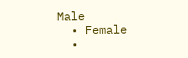Male
  • Female
  •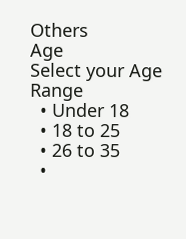Others
Age
Select your Age Range
  • Under 18
  • 18 to 25
  • 26 to 35
  •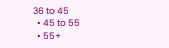36 to 45
  • 45 to 55
  • 55+